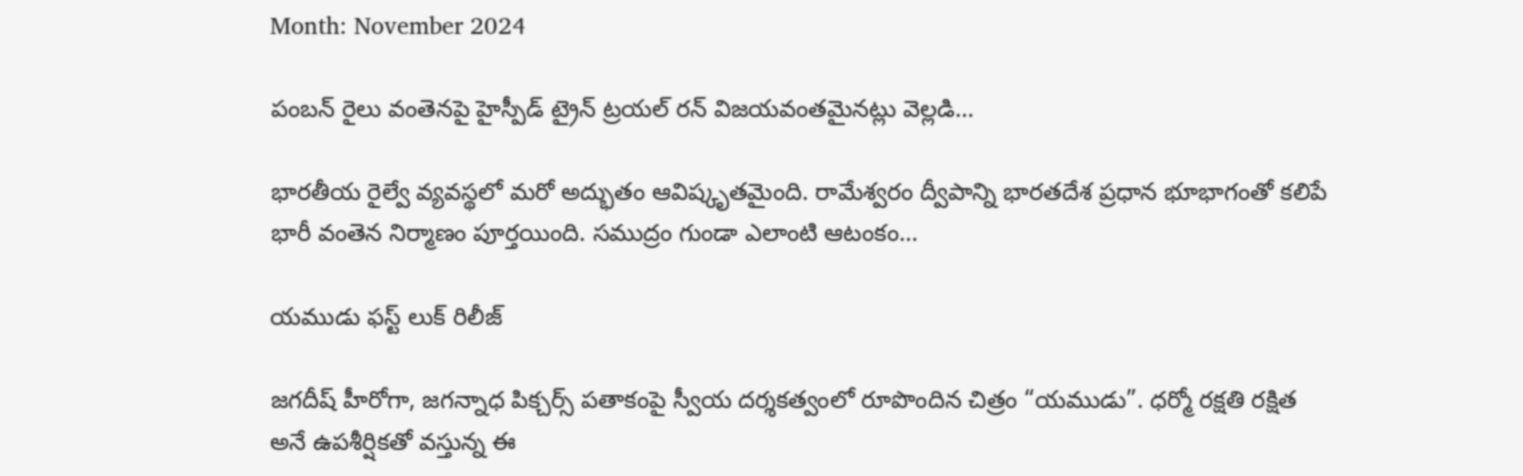Month: November 2024

పంబన్ రైలు వంతెనపై హైస్పీడ్ ట్రైన్ ట్రయల్ రన్ విజయవంతమైనట్లు వెల్లడి…

భారతీయ రైల్వే వ్యవస్థలో మరో అద్భుతం ఆవిష్కృతమైంది. రామేశ్వరం ద్వీపాన్ని భారతదేశ ప్రధాన భూభాగంతో కలిపే భారీ వంతెన నిర్మాణం పూర్తయింది. సముద్రం గుండా ఎలాంటి ఆటంకం…

యముడు ఫస్ట్ లుక్ రిలీజ్

జగదీష్ హీరోగా, జగన్నాధ పిక్చర్స్ పతాకంపై స్వీయ దర్శకత్వంలో రూపొందిన చిత్రం “యముడు”. ధర్మో రక్షతి రక్షిత అనే ఉపశీర్షికతో వస్తున్న ఈ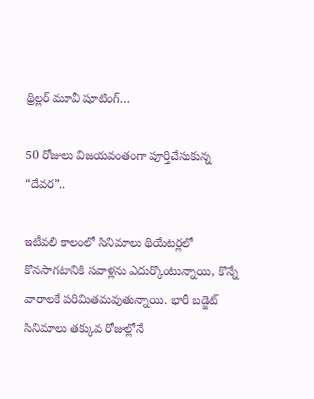థ్రిల్లర్ మూవీ షూటింగ్…

50 రోజులు విజయవంతంగా పూర్తిచేసుకున్న “దేవర”..

ఇటీవలి కాలంలో సినిమాలు థియేటర్లలో కొనసాగటానికి సవాళ్లను ఎదుర్కొంటున్నాయి, కొన్నే వారాలకే పరిమితమవుతున్నాయి. భారీ బడ్జెట్ సినిమాలు తక్కువ రోజుల్లోనే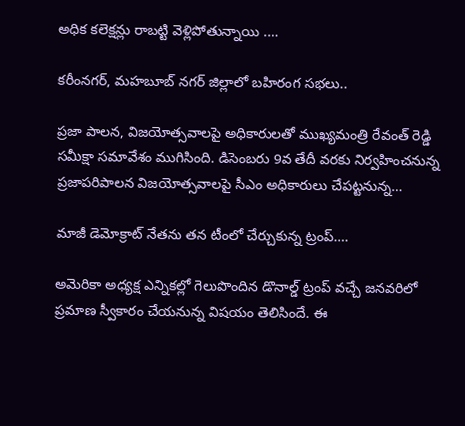అధిక కలెక్షన్లు రాబట్టి వెళ్లిపోతున్నాయి .…

కరీంనగర్, మహబూబ్ నగర్ జిల్లాలో బహిరంగ సభలు..

ప్రజా పాలన, విజయోత్సవాలపై అధికారులతో ముఖ్యమంత్రి రేవంత్ రెడ్డి సమీక్షా సమావేశం ముగిసింది. డిసెంబరు 9వ తేదీ వరకు నిర్వహించనున్న ప్రజాపరిపాలన విజయోత్సవాలపై సీఎం అధికారులు చేపట్టనున్న…

మాజీ డెమోక్రాట్ నేతను తన టీంలో చేర్చుకున్న ట్రంప్….

అమెరికా అధ్యక్ష ఎన్నికల్లో గెలుపొందిన డొనాల్డ్ ట్రంప్ వచ్చే జనవరిలో ప్రమాణ స్వీకారం చేయనున్న విషయం తెలిసిందే. ఈ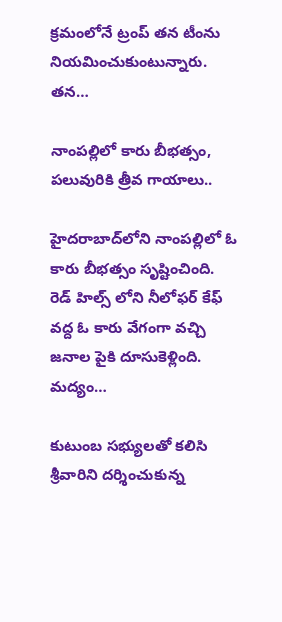క్రమంలోనే ట్రంప్ తన టీంను నియమించుకుంటున్నారు. తన…

నాంపల్లిలో కారు బీభత్సం, పలువురికి త్రీవ గాయాలు..

హైదరాబాద్‌లోని నాంపల్లిలో ఓ కారు బీభత్సం సృష్టించింది. రెడ్ హిల్స్ లోని నీలోఫర్ కేఫ్ వద్ద ఓ కారు వేగంగా వచ్చి జనాల పైకి దూసుకెళ్లింది. మద్యం…

కుటుంబ సభ్యులతో కలిసి శ్రీవారిని దర్శించుకున్న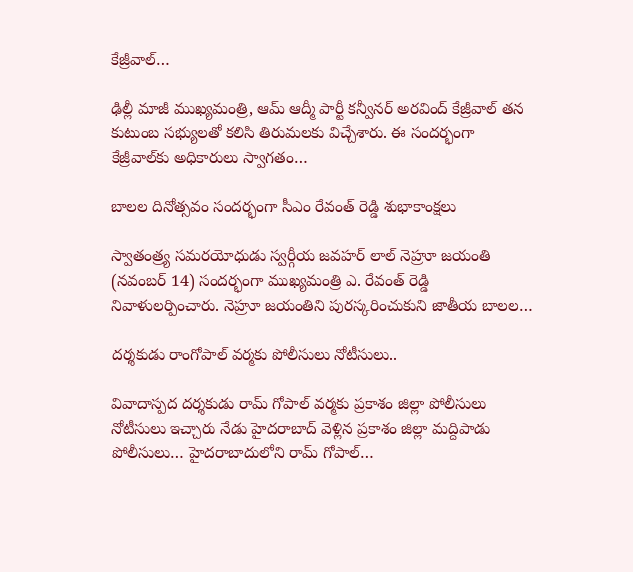కేజ్రీవాల్…

ఢిల్లీ మాజీ ముఖ్యమంత్రి, ఆమ్ ఆద్మీ పార్టీ కన్వీనర్ అరవింద్ కేజ్రీవాల్ తన కుటుంబ సభ్యులతో కలిసి తిరుమలకు విచ్చేశారు. ఈ సందర్భంగా కేజ్రీవాల్‌కు అధికారులు స్వాగతం…

బాలల దినోత్సవం సందర్భంగా సీఎం రేవంత్‌ రెడ్డి శుభాకాంక్షలు

స్వాతంత్ర్య సమరయోధుడు స్వర్గీయ జవహర్ లాల్ నెహ్రూ జయంతి (నవంబర్ 14) సందర్భంగా ముఖ్యమంత్రి ఎ. రేవంత్ రెడ్డి నివాళులర్పించారు. నెహ్రూ జయంతిని పురస్కరించుకుని జాతీయ బాలల…

దర్శకుడు రాంగోపాల్ వర్మకు పోలీసులు నోటీసులు..

వివాదాస్పద దర్శకుడు రామ్ గోపాల్ వర్మకు ప్రకాశం జిల్లా పోలీసులు నోటీసులు ఇచ్చారు నేడు హైదరాబాద్ వెళ్లిన ప్రకాశం జిల్లా మద్దిపాడు పోలీసులు… హైదరాబాదులోని రామ్ గోపాల్…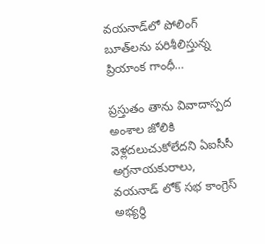వయనాడ్‌లో పోలింగ్ బూత్‌లను పరిశీలిస్తున్న ప్రియాంక గాంధీ…

ప్రస్తుతం తాను వివాదాస్పద అంశాల జోలికి వెళ్లదలుచుకోలేదని ఏఐసీసీ అగ్రనాయకురాలు, వయనాడ్ లోక్ సభ కాంగ్రెస్ అభ్యర్థి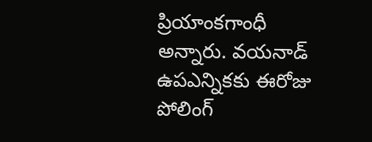ప్రియాంకగాంధీ అన్నారు. వయనాడ్ ఉపఎన్నికకు ఈరోజు పోలింగ్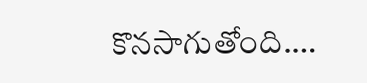కొనసాగుతోంది.…